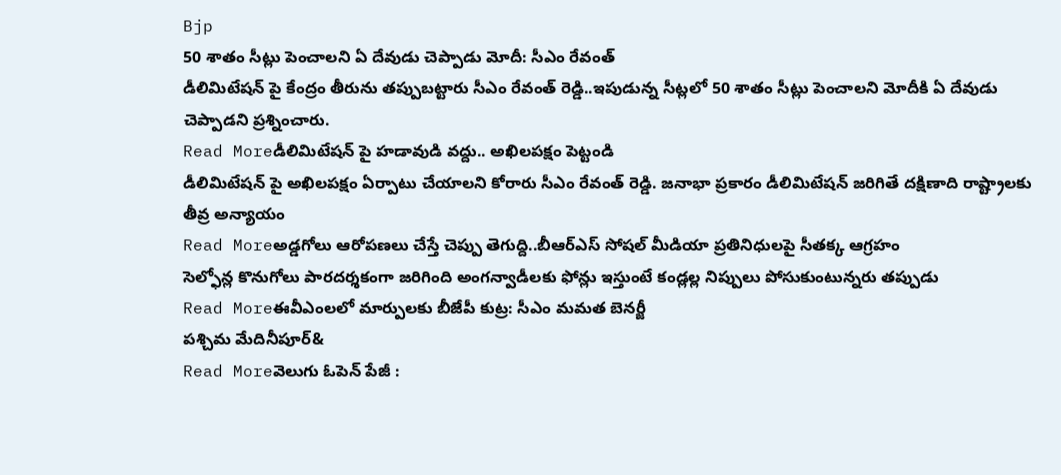Bjp
50 శాతం సీట్లు పెంచాలని ఏ దేవుడు చెప్పాడు మోదీ: సీఎం రేవంత్
డీలిమిటేషన్ పై కేంద్రం తీరును తప్పుబట్టారు సీఎం రేవంత్ రెడ్డి..ఇపుడున్న సీట్లలో 50 శాతం సీట్లు పెంచాలని మోదీకి ఏ దేవుడు చెప్పాడని ప్రశ్నించారు.
Read Moreడీలిమిటేషన్ పై హడావుడి వద్దు.. అఖిలపక్షం పెట్టండి
డీలిమిటేషన్ పై అఖిలపక్షం ఏర్పాటు చేయాలని కోరారు సీఎం రేవంత్ రెడ్డి. జనాభా ప్రకారం డీలిమిటేషన్ జరిగితే దక్షిణాది రాష్ట్రాలకు తీవ్ర అన్యాయం
Read Moreఅడ్డగోలు ఆరోపణలు చేస్తే చెప్పు తెగుద్ది..బీఆర్ఎస్ సోషల్ మీడియా ప్రతినిధులపై సీతక్క ఆగ్రహం
సెల్ఫోన్ల కొనుగోలు పారదర్శకంగా జరిగింది అంగన్వాడీలకు ఫోన్లు ఇస్తుంటే కండ్లల్ల నిప్పులు పోసుకుంటున్నరు తప్పుడు
Read Moreఈవీఎంలలో మార్పులకు బీజేపీ కుట్ర: సీఎం మమత బెనర్జీ
పశ్చిమ మేదినీపూర్&
Read Moreవెలుగు ఓపెన్ పేజీ :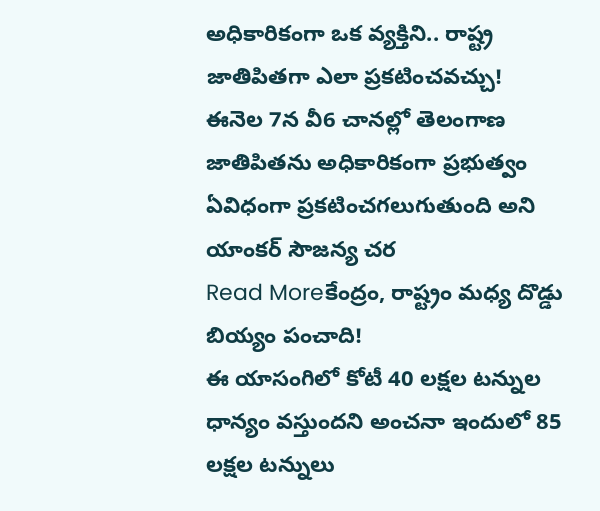అధికారికంగా ఒక వ్యక్తిని.. రాష్ట్ర జాతిపితగా ఎలా ప్రకటించవచ్చు!
ఈనెల 7న వీ6 చానల్లో తెలంగాణ జాతిపితను అధికారికంగా ప్రభుత్వం ఏవిధంగా ప్రకటించగలుగుతుంది అని యాంకర్ సౌజన్య చర
Read Moreకేంద్రం, రాష్ట్రం మధ్య దొడ్డు బియ్యం పంచాది!
ఈ యాసంగిలో కోటీ 40 లక్షల టన్నుల ధాన్యం వస్తుందని అంచనా ఇందులో 85 లక్షల టన్నులు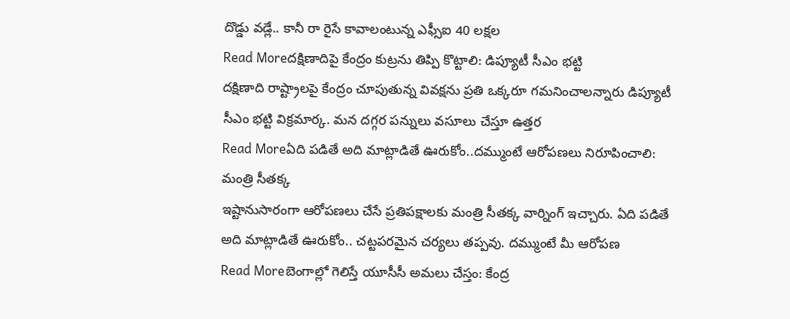దొడ్డు వడ్లే.. కానీ రా రైసే కావాలంటున్న ఎఫ్సీఐ 40 లక్షల
Read Moreదక్షిణాదిపై కేంద్రం కుట్రను తిప్పి కొట్టాలి: డిప్యూటీ సీఎం భట్టి
దక్షిణాది రాష్ట్రాలపై కేంద్రం చూపుతున్న వివక్షను ప్రతి ఒక్కరూ గమనించాలన్నారు డిప్యూటీ సీఎం భట్టి విక్రమార్క. మన దగ్గర పన్నులు వసూలు చేస్తూ ఉత్తర
Read Moreఏది పడితే అది మాట్లాడితే ఊరుకోం..దమ్ముంటే ఆరోపణలు నిరూపించాలి: మంత్రి సీతక్క
ఇష్టానుసారంగా ఆరోపణలు చేసే ప్రతిపక్షాలకు మంత్రి సీతక్క వార్నింగ్ ఇచ్చారు. ఏది పడితే అది మాట్లాడితే ఊరుకోం.. చట్టపరమైన చర్యలు తప్పవు. దమ్ముంటే మీ ఆరోపణ
Read Moreబెంగాల్లో గెలిస్తే యూసీసీ అమలు చేస్తం: కేంద్ర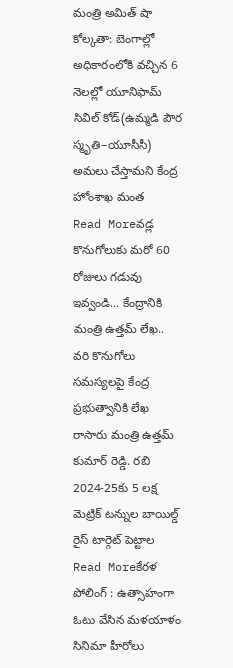మంత్రి అమిత్ షా
కోల్కతా: బెంగాల్లో అధికారంలోకి వచ్చిన 6 నెలల్లో యూనిఫామ్ సివిల్ కోడ్(ఉమ్మడి పౌర స్మృతి–యూసీసీ) అమలు చేస్తామని కేంద్ర హోంశాఖ మంత
Read Moreవడ్ల కొనుగోలుకు మరో 60 రోజులు గడువు ఇవ్వండి... కేంద్రానికి మంత్రి ఉత్తమ్ లేఖ..
వరి కొనుగోలు సమస్యలపై కేంద్ర ప్రభుత్వానికి లేఖ రాసారు మంత్రి ఉత్తమ్ కుమార్ రెడ్డి. రబి 2024-25కు 5 లక్ష మెట్రిక్ టన్నుల బాయిల్డ్ రైస్ టార్గెట్ పెట్టాల
Read Moreకేరళ పోలింగ్ : ఉత్సాహంగా ఓటు వేసిన మళయాళం సినిమా హీరోలు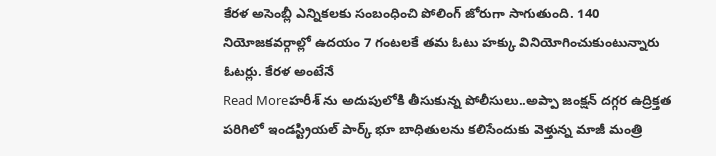కేరళ అసెంబ్లీ ఎన్నికలకు సంబంధించి పోలింగ్ జోరుగా సాగుతుంది. 140 నియోజకవర్గాల్లో ఉదయం 7 గంటలకే తమ ఓటు హక్కు వినియోగించుకుంటున్నారు ఓటర్లు. కేరళ అంటేనే
Read Moreహరీశ్ ను అదుపులోకి తీసుకున్న పోలీసులు..అప్పా జంక్షన్ దగ్గర ఉద్రిక్తత
పరిగిలో ఇండస్ట్రియల్ పార్క్ భూ బాధితులను కలిసేందుకు వెళ్తున్న మాజీ మంత్రి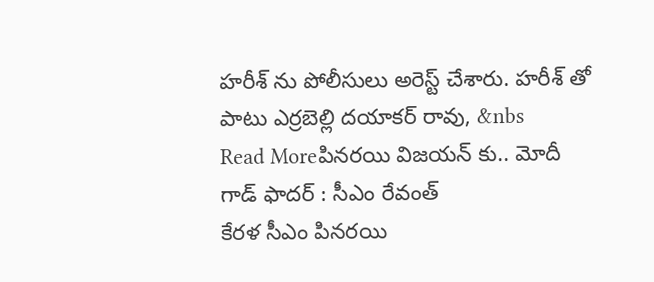హరీశ్ ను పోలీసులు అరెస్ట్ చేశారు. హరీశ్ తో పాటు ఎర్రబెల్లి దయాకర్ రావు, &nbs
Read Moreపినరయి విజయన్ కు.. మోదీ గాడ్ ఫాదర్ : సీఎం రేవంత్
కేరళ సీఎం పినరయి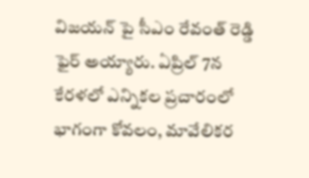విజయన్ పై సీఎం రేవంత్ రెడ్డి ఫైర్ అయ్యారు. ఏప్రిల్ 7న కేరళలో ఎన్నికల ప్రచారంలో భాగంగా కోవలం, మావేలికర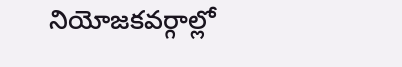నియోజకవర్గాల్లో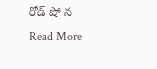రోడ్ షో న
Read More